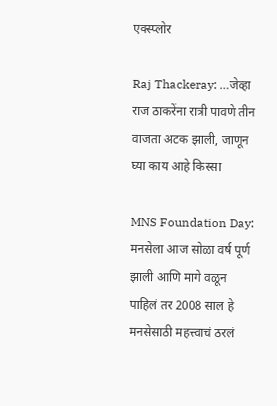एक्स्प्लोर

Raj Thackeray: …जेव्हा राज ठाकरेंना रात्री पावणे तीन वाजता अटक झाली, जाणून घ्या काय आहे किस्सा

MNS Foundation Day: मनसेला आज सोळा वर्ष पूर्ण झाली आणि मागे वळून पाहिलं तर 2008 साल हे मनसेसाठी महत्त्वाचं ठरलं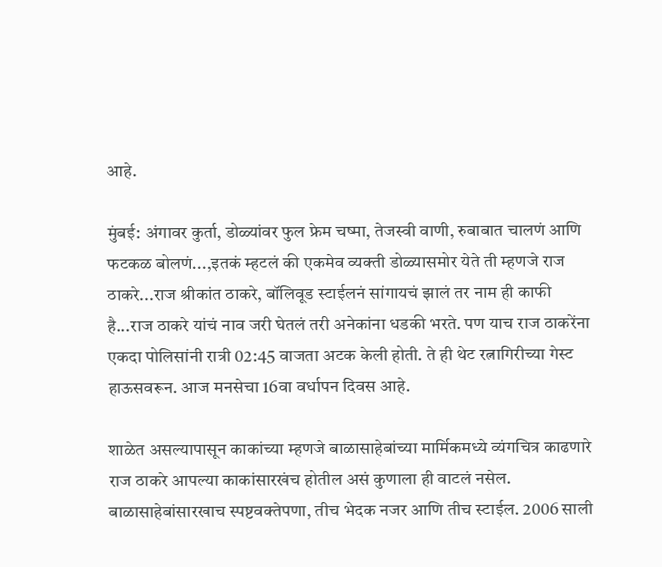आहे.

मुंबई: अंगावर कुर्ता, डोळ्यांवर फुल फ्रेम चष्मा, तेजस्वी वाणी, रुबाबात चालणं आणि फटकळ बोलणं...,इतकं म्हटलं की एकमेव व्यक्ती डोळ्यासमोर येते ती म्हणजे राज ठाकरे...राज श्रीकांत ठाकरे, बॉलिवूड स्टाईलनं सांगायचं झालं तर नाम ही काफी है...राज ठाकरे यांचं नाव जरी घेतलं तरी अनेकांना धडकी भरते. पण याच राज ठाकरेंना एकदा पोलिसांनी रात्री 02:45 वाजता अटक केली होती. ते ही थेट रत्नागिरीच्या गेस्ट हाऊसवरून. आज मनसेचा 16वा वर्धापन दिवस आहे.

शाळेत असल्यापासून काकांच्या म्हणजे बाळासाहेबांच्या मार्मिकमध्ये व्यंगचित्र काढणारे राज ठाकरे आपल्या काकांसारखंच होतील असं कुणाला ही वाटलं नसेल. बाळासाहेबांसारखाच स्पष्टवक्तेपणा, तीच भेदक नजर आणि तीच स्टाईल. 2006 साली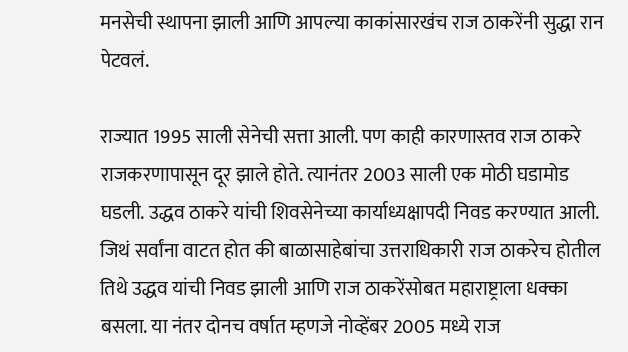मनसेची स्थापना झाली आणि आपल्या काकांसारखंच राज ठाकरेंनी सुद्धा रान पेटवलं.

राज्यात 1995 साली सेनेची सत्ता आली. पण काही कारणास्तव राज ठाकरे राजकरणापासून दूर झाले होते. त्यानंतर 2003 साली एक मोठी घडामोड घडली. उद्धव ठाकरे यांची शिवसेनेच्या कार्याध्यक्षापदी निवड करण्यात आली. जिथं सर्वांना वाटत होत की बाळासाहेबांचा उत्तराधिकारी राज ठाकरेच होतील तिथे उद्धव यांची निवड झाली आणि राज ठाकरेंसोबत महाराष्ट्राला धक्का बसला. या नंतर दोनच वर्षात म्हणजे नोव्हेंबर 2005 मध्ये राज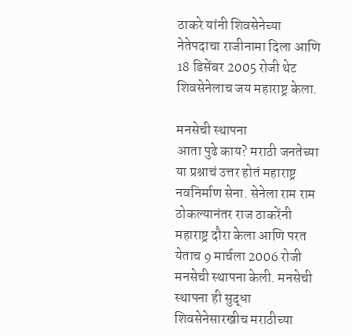ठाकरे यांनी शिवसेनेच्या नेतेपदाचा राजीनामा दिला आणि 18 डिसेंबर 2005 रोजी थेट शिवसेनेलाच जय महाराष्ट्र केला.

मनसेची स्थापना
आता पुढे काय? मराठी जनतेच्या या प्रश्नाचं उत्तर होतं महाराष्ट्र नवनिर्माण सेना. सेनेला राम राम ठोकल्यानंतर राज ठाकरेंनी महाराष्ट्र दौरा केला आणि परत येताच 9 मार्चला 2006 रोजी मनसेची स्थापना केली. मनसेची स्थापना ही सुद्धा शिवसेनेसारखीच मराठीच्या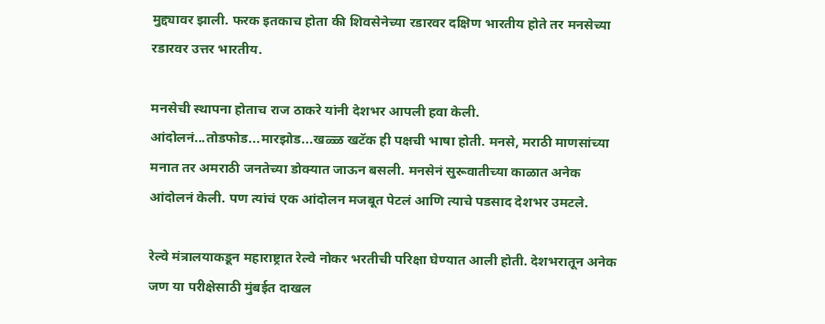मुद्द्यावर झाली. फरक इतकाच होता की शिवसेनेच्या रडारवर दक्षिण भारतीय होते तर मनसेच्या रडारवर उत्तर भारतीय.

मनसेची स्थापना होताच राज ठाकरे यांनी देशभर आपली हवा केली. आंदोलनं...तोडफोड...मारझोड...खळ्ळ खटॅक ही पक्षची भाषा होती. मनसे, मराठी माणसांच्या मनात तर अमराठी जनतेच्या डोक्यात जाऊन बसली. मनसेनं सुरूवातीच्या काळात अनेक आंदोलनं केली. पण त्यांचं एक आंदोलन मजबूत पेटलं आणि त्याचे पडसाद देशभर उमटले.

रेल्वे मंत्रालयाकडून महाराष्ट्रात रेल्वे नोकर भरतीची परिक्षा घेण्यात आली होती. देशभरातून अनेक जण या परीक्षेसाठी मुंबईत दाखल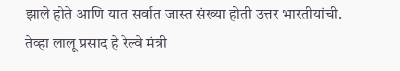झाले होते आणि यात सर्वात जास्त संख्या होती उत्तर भारतीयांची. तेव्हा लालू प्रसाद हे रेल्वे मंत्री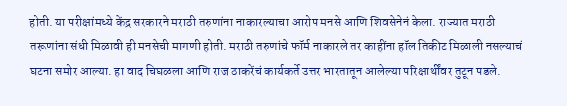होती. या परीक्षांमध्ये केंद्र सरकारने मराठी तरुणांना नाकारल्याचा आरोप मनसे आणि शिवसेनेनं केला. राज्यात मराठी तरूणांना संधी मिळावी ही मनसेची मागणी होती. मराठी तरुणांचे फॉर्म नाकारले तर काहींना हॉल तिकीट मिळाली नसल्याचं घटना समोर आल्या. हा वाद चिघळला आणि राज ठाकरेंचं कार्यकर्ते उत्तर भारतातून आलेल्या परिक्षार्थींवर तुटून पडले.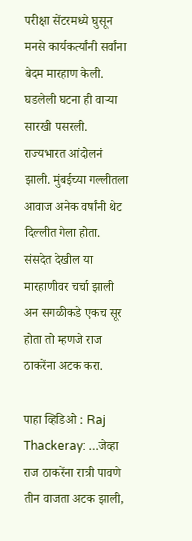परीक्षा सेंटरमध्ये घुसून मनसे कार्यकर्त्यांनी सर्वांना बेदम मारहाण केली. घडलेली घटना ही वाऱ्या सारखी पसरली. राज्यभारत आंदोलनं झाली. मुंबईच्या गल्लीतला आवाज अनेक वर्षांनी थेट दिल्लीत गेला होता. संसदेत देखील या मारहाणीवर चर्चा झाली अन सगळीकडे एकच सूर होता तो म्हणजे राज ठाकरेंना अटक करा.

पाहा व्हिडिओ : Raj Thackeray: …जेव्हा राज ठाकरेंना रात्री पावणे तीन वाजता अटक झाली,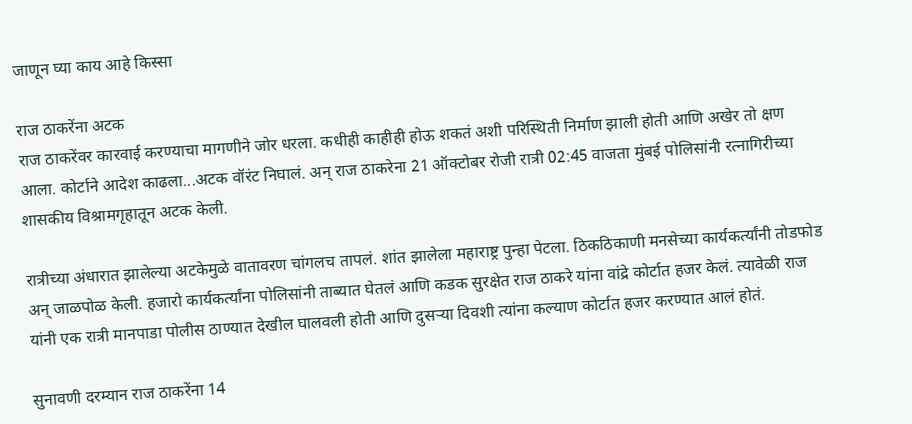जाणून घ्या काय आहे किस्सा

राज ठाकरेंना अटक
राज ठाकरेंवर कारवाई करण्याचा मागणीने जोर धरला. कधीही काहीही होऊ शकतं अशी परिस्थिती निर्माण झाली होती आणि अखेर तो क्षण आला. कोर्टाने आदेश काढला...अटक वॉरंट निघालं. अन् राज ठाकरेना 21 ऑक्टोबर रोजी रात्री 02:45 वाजता मुंबई पोलिसांनी रत्नागिरीच्या शासकीय विश्रामगृहातून अटक केली.

रात्रीच्या अंधारात झालेल्या अटकेमुळे वातावरण चांगलच तापलं. शांत झालेला महाराष्ट्र पुन्हा पेटला. ठिकठिकाणी मनसेच्या कार्यकर्त्यांनी तोडफोड अन् जाळपोळ केली. हजारो कार्यकर्त्यांना पोलिसांनी ताब्यात घेतलं आणि कडक सुरक्षेत राज ठाकरे यांना वांद्रे कोर्टात हजर केलं. त्यावेळी राज यांनी एक रात्री मानपाडा पोलीस ठाण्यात देखील घालवली होती आणि दुसऱ्या दिवशी त्यांना कल्याण कोर्टात हजर करण्यात आलं होतं.

सुनावणी दरम्यान राज ठाकरेंना 14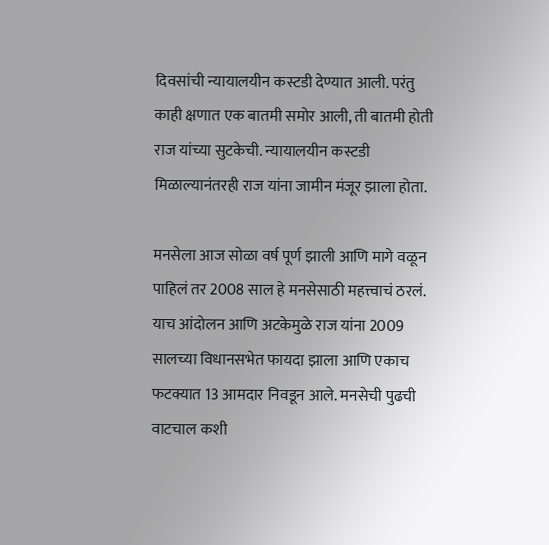दिवसांची न्यायालयीन कस्टडी देण्यात आली. परंतु काही क्षणात एक बातमी समोर आली, ती बातमी होती राज यांच्या सुटकेची. न्यायालयीन कस्टडी मिळाल्यानंतरही राज यांना जामीन मंजूर झाला होता.

मनसेला आज सोळा वर्ष पूर्ण झाली आणि मागे वळून पाहिलं तर 2008 साल हे मनसेसाठी महत्त्वाचं ठरलं. याच आंदोलन आणि अटकेमुळे राज यांना 2009 सालच्या विधानसभेत फायदा झाला आणि एकाच फटक्यात 13 आमदार निवडून आले. मनसेची पुढची वाटचाल कशी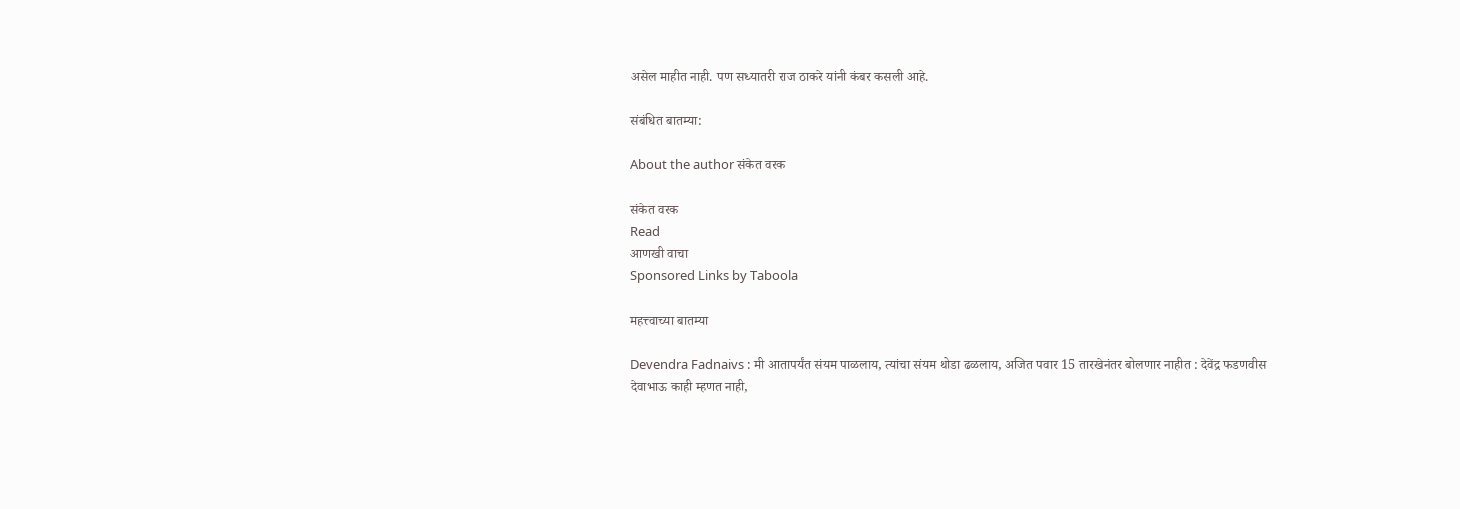असेल माहीत नाही. पण सध्यातरी राज ठाकरे यांनी कंबर कसली आहे.

संबंधित बातम्या:

About the author संकेत वरक

संकेत वरक
Read
आणखी वाचा
Sponsored Links by Taboola

महत्त्वाच्या बातम्या

Devendra Fadnaivs : मी आतापर्यंत संयम पाळलाय, त्यांचा संयम थोडा ढळलाय, अजित पवार 15 तारखेनंतर बोलणार नाहीत : देवेंद्र फडणवीस
देवाभाऊ काही म्हणत नाही,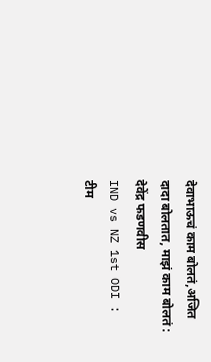देवाभाऊचं काम बोलतं,अजित दादा बोलतात, माझं काम बोलतं : देवेंद्र फडणवीस
IND vs NZ 1st ODI : टीम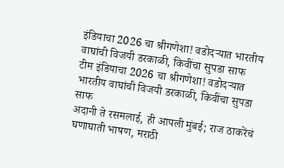इंडियाचा 2026 चा श्रीगणेशा! वडोदऱ्यात भारतीय वाघांची विजयी डरकाळी, किवींचा सुपडा साफ
टीम इंडियाचा 2026 चा श्रीगणेशा! वडोदऱ्यात भारतीय वाघांची विजयी डरकाळी, किवींचा सुपडा साफ
अदानी ते रसमलाई, ही आपली मुंबई; राज ठाकरेंचं घणाघाती भाषण, मराठी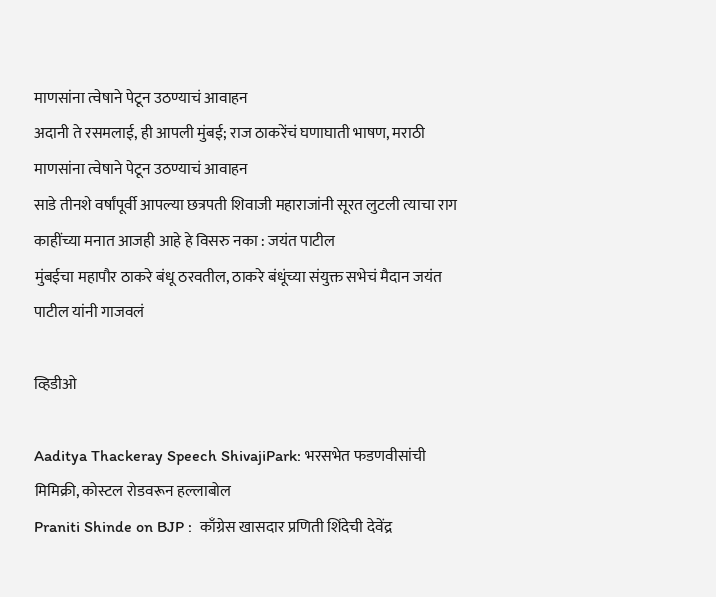माणसांना त्वेषाने पेटून उठण्याचं आवाहन
अदानी ते रसमलाई, ही आपली मुंबई; राज ठाकरेंचं घणाघाती भाषण, मराठी माणसांना त्वेषाने पेटून उठण्याचं आवाहन
साडे तीनशे वर्षांपूर्वी आपल्या छत्रपती शिवाजी महाराजांनी सूरत लुटली त्याचा राग काहींच्या मनात आजही आहे हे विसरु नका : जयंत पाटील
मुंबईचा महापौर ठाकरे बंधू ठरवतील, ठाकरे बंधूंच्या संयुक्त सभेचं मैदान जयंत पाटील यांनी गाजवलं

व्हिडीओ

Aaditya Thackeray Speech ShivajiPark: भरसभेत फडणवीसांची मिमिक्री, कोस्टल रोडवरून हल्लाबोल
Praniti Shinde on BJP :  काँग्रेस खासदार प्रणिती शिंदेची देवेंद्र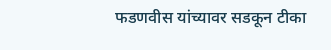फडणवीस यांच्यावर सडकून टीका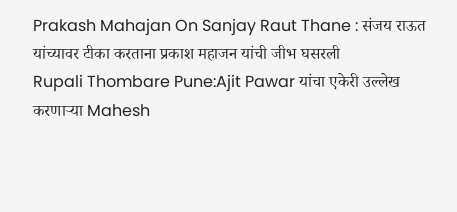Prakash Mahajan On Sanjay Raut Thane : संजय राऊत यांच्यावर टीका करताना प्रकाश महाजन यांची जीभ घसरली
Rupali Thombare Pune:Ajit Pawar यांचा एकेरी उल्लेख करणाऱ्या Mahesh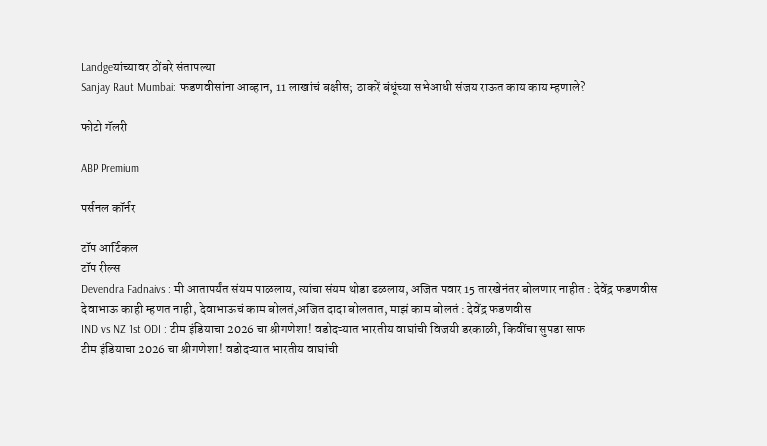Landgeयांच्यावर ठोंबरे संतापल्या
Sanjay Raut Mumbai: फडणवीसांना आव्हान, 11 लाखांचं बक्षीस; ठाकरें बंधूंच्या सभेआधी संजय राऊत काय काय म्हणाले?

फोटो गॅलरी

ABP Premium

पर्सनल कॉर्नर

टॉप आर्टिकल
टॉप रील्स
Devendra Fadnaivs : मी आतापर्यंत संयम पाळलाय, त्यांचा संयम थोडा ढळलाय, अजित पवार 15 तारखेनंतर बोलणार नाहीत : देवेंद्र फडणवीस
देवाभाऊ काही म्हणत नाही, देवाभाऊचं काम बोलतं,अजित दादा बोलतात, माझं काम बोलतं : देवेंद्र फडणवीस
IND vs NZ 1st ODI : टीम इंडियाचा 2026 चा श्रीगणेशा! वडोदऱ्यात भारतीय वाघांची विजयी डरकाळी, किवींचा सुपडा साफ
टीम इंडियाचा 2026 चा श्रीगणेशा! वडोदऱ्यात भारतीय वाघांची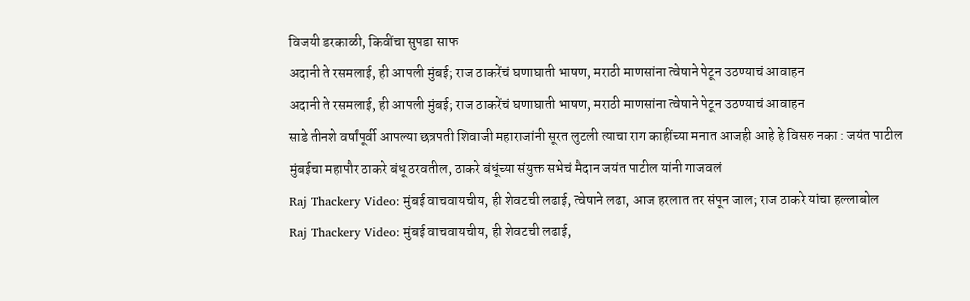विजयी डरकाळी, किवींचा सुपडा साफ
अदानी ते रसमलाई, ही आपली मुंबई; राज ठाकरेंचं घणाघाती भाषण, मराठी माणसांना त्वेषाने पेटून उठण्याचं आवाहन
अदानी ते रसमलाई, ही आपली मुंबई; राज ठाकरेंचं घणाघाती भाषण, मराठी माणसांना त्वेषाने पेटून उठण्याचं आवाहन
साडे तीनशे वर्षांपूर्वी आपल्या छत्रपती शिवाजी महाराजांनी सूरत लुटली त्याचा राग काहींच्या मनात आजही आहे हे विसरु नका : जयंत पाटील
मुंबईचा महापौर ठाकरे बंधू ठरवतील, ठाकरे बंधूंच्या संयुक्त सभेचं मैदान जयंत पाटील यांनी गाजवलं
Raj Thackery Video: मुंबई वाचवायचीय, ही शेवटची लढाई, त्वेषाने लढा, आज हरलात तर संपून जाल; राज ठाकरे यांचा हल्लाबोल
Raj Thackery Video: मुंबई वाचवायचीय, ही शेवटची लढाई,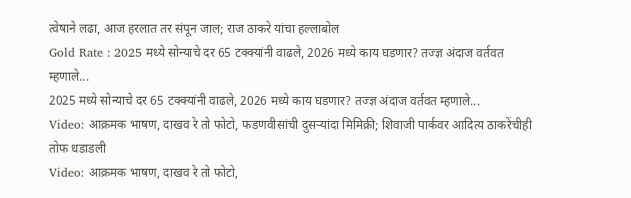त्वेषाने लढा, आज हरलात तर संपून जाल; राज ठाकरे यांचा हल्लाबोल
Gold Rate : 2025 मध्ये सोन्याचे दर 65 टक्क्यांनी वाढले, 2026 मध्ये काय घडणार? तज्ज्ञ अंदाज वर्तवत म्हणाले...
2025 मध्ये सोन्याचे दर 65 टक्क्यांनी वाढले, 2026 मध्ये काय घडणार? तज्ज्ञ अंदाज वर्तवत म्हणाले...
Video: आक्रमक भाषण, दाखव रे तो फोटो, फडणवीसांची दुसऱ्यांदा मिमिक्री; शिवाजी पार्कवर आदित्य ठाकरेंचीही तोफ धडाडली
Video: आक्रमक भाषण, दाखव रे तो फोटो,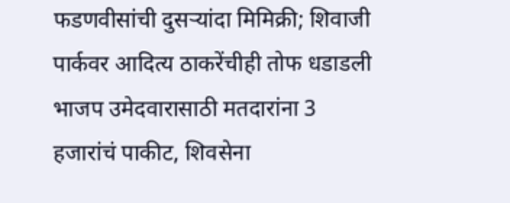फडणवीसांची दुसऱ्यांदा मिमिक्री; शिवाजी पार्कवर आदित्य ठाकरेंचीही तोफ धडाडली
भाजप उमेदवारासाठी मतदारांना 3 हजारांचं पाकीट, शिवसेना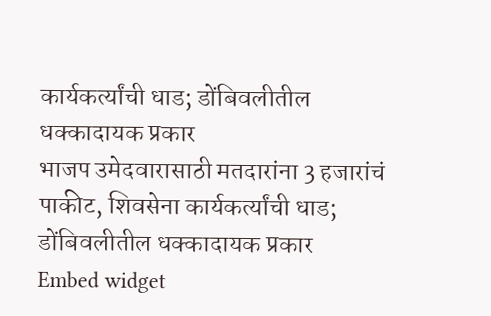कार्यकर्त्यांची धाड; डोंबिवलीतील धक्कादायक प्रकार
भाजप उमेदवारासाठी मतदारांना 3 हजारांचं पाकीट, शिवसेना कार्यकर्त्यांची धाड; डोंबिवलीतील धक्कादायक प्रकार
Embed widget